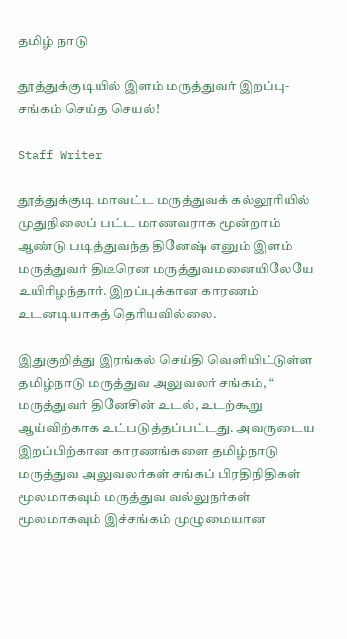தமிழ் நாடு

தூத்துக்குடியில் இளம் மருத்துவர் இறப்பு- சங்கம் செய்த செயல்!

Staff Writer

தூத்துக்குடி மாவட்ட மருத்துவக் கல்லூரியில் முதுநிலைப் பட்ட மாணவராக மூன்றாம் ஆண்டு படித்துவந்த தினேஷ் எனும் இளம் மருத்துவர் திடீரென மருத்துவமனையிலேயே உயிரிழந்தார். இறப்புக்கான காரணம் உடனடியாகத் தெரியவில்லை.

இதுகுறித்து இரங்கல் செய்தி வெளியிட்டுள்ள தமிழ்நாடு மருத்துவ அலுவலர் சங்கம், “ மருத்துவர் தினேசின் உடல், உடற்கூறு ஆய்விற்காக உட்படுத்தப்பட்டது. அவருடைய இறப்பிற்கான காரணங்களை தமிழ்நாடு மருத்துவ அலுவலர்கள் சங்கப் பிரதிநிதிகள் மூலமாகவும் மருத்துவ வல்லுநர்கள் மூலமாகவும் இச்சங்கம் முழுமையான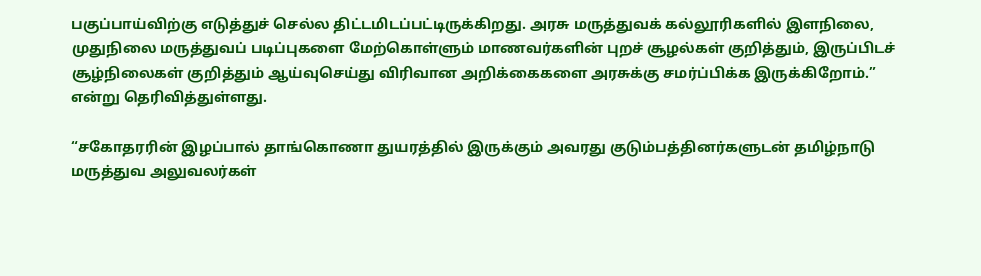பகுப்பாய்விற்கு எடுத்துச் செல்ல திட்டமிடப்பட்டிருக்கிறது. அரசு மருத்துவக் கல்லூரிகளில் இளநிலை, முதுநிலை மருத்துவப் படிப்புகளை மேற்கொள்ளும் மாணவர்களின் புறச் சூழல்கள் குறித்தும், இருப்பிடச் சூழ்நிலைகள் குறித்தும் ஆய்வுசெய்து விரிவான அறிக்கைகளை அரசுக்கு சமர்ப்பிக்க இருக்கிறோம்.” என்று தெரிவித்துள்ளது.

“சகோதரரின் இழப்பால் தாங்கொணா துயரத்தில் இருக்கும் அவரது குடும்பத்தினர்களுடன் தமிழ்நாடு மருத்துவ அலுவலர்கள்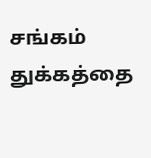சங்கம் துக்கத்தை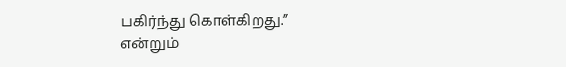பகிர்ந்து கொள்கிறது.” என்றும்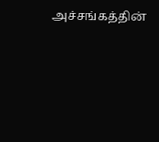அச்சங்கத்தின்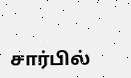சார்பில்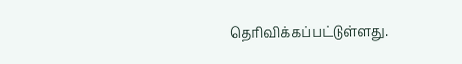தெரிவிக்கப்பட்டுள்ளது.